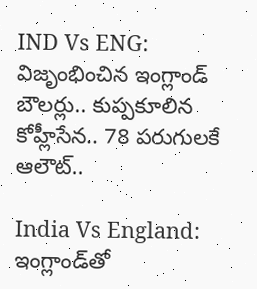IND Vs ENG: విజృంభించిన ఇంగ్లాండ్ బౌలర్లు.. కుప్పకూలిన కోహ్లీసేన.. 78 పరుగులకే ఆలౌట్..

India Vs England: ఇంగ్లాండ్‌తో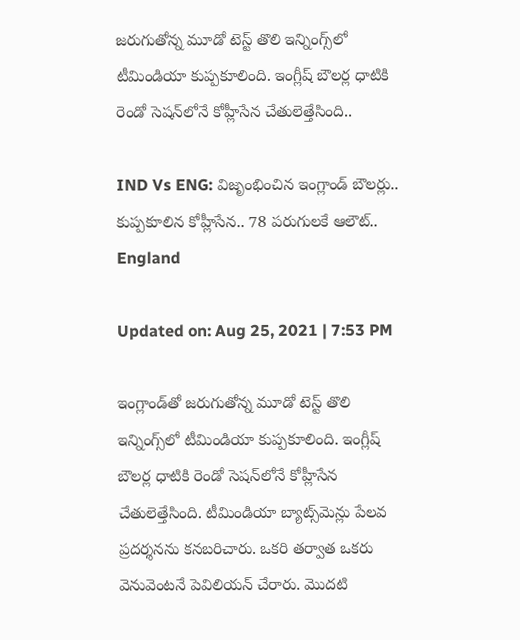జరుగుతోన్న మూడో టెస్ట్ తొలి ఇన్నింగ్స్‌లో టీమిండియా కుప్పకూలింది. ఇంగ్లీష్ బౌలర్ల ధాటికి రెండో సెషన్‌లోనే కోహ్లీసేన చేతులెత్తేసింది..

IND Vs ENG: విజృంభించిన ఇంగ్లాండ్ బౌలర్లు.. కుప్పకూలిన కోహ్లీసేన.. 78 పరుగులకే ఆలౌట్..
England

Updated on: Aug 25, 2021 | 7:53 PM

ఇంగ్లాండ్‌తో జరుగుతోన్న మూడో టెస్ట్ తొలి ఇన్నింగ్స్‌లో టీమిండియా కుప్పకూలింది. ఇంగ్లీష్ బౌలర్ల ధాటికి రెండో సెషన్‌లోనే కోహ్లీసేన చేతులెత్తేసింది. టీమిండియా బ్యాట్స్‌మెన్లు పేలవ ప్రదర్శనను కనబరిచారు. ఒకరి తర్వాత ఒకరు వెనువెంటనే పెవిలియన్ చేరారు. మొదటి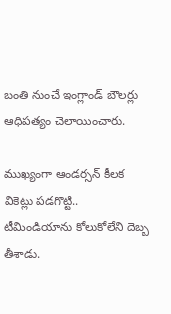బంతి నుంచే ఇంగ్లాండ్ బౌలర్లు ఆధిపత్యం చెలాయించారు.

ముఖ్యంగా ఆండర్సన్ కీలక వికెట్లు పడగొట్టి.. టీమిండియాను కోలుకోలేని దెబ్బ తీశాడు.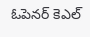ఓపెనర్ కెఎల్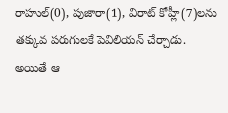రాహుల్(0), పుజారా(1), విరాట్ కోహ్లీ(7)లను తక్కువ పరుగులకే పెవిలియన్ చేర్చాడు. అయితే ఆ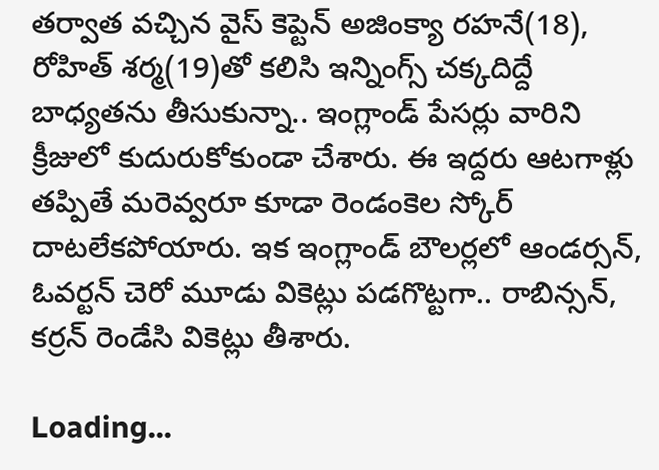తర్వాత వచ్చిన వైస్ కెప్టెన్ అజింక్యా రహనే(18), రోహిత్ శర్మ(19)తో కలిసి ఇన్నింగ్స్ చక్కదిద్దే బాధ్యతను తీసుకున్నా.. ఇంగ్లాండ్ పేసర్లు వారిని క్రీజులో కుదురుకోకుండా చేశారు. ఈ ఇద్దరు ఆటగాళ్లు తప్పితే మరెవ్వరూ కూడా రెండంకెల స్కోర్ దాటలేకపోయారు. ఇక ఇంగ్లాండ్ బౌలర్లలో ఆండర్సన్, ఓవర్టన్ చెరో మూడు వికెట్లు పడగొట్టగా.. రాబిన్సన్, కర్రన్ రెండేసి వికెట్లు తీశారు.

Loading...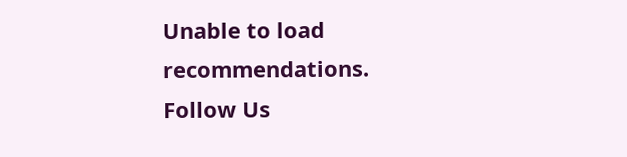Unable to load recommendations.
Follow Us